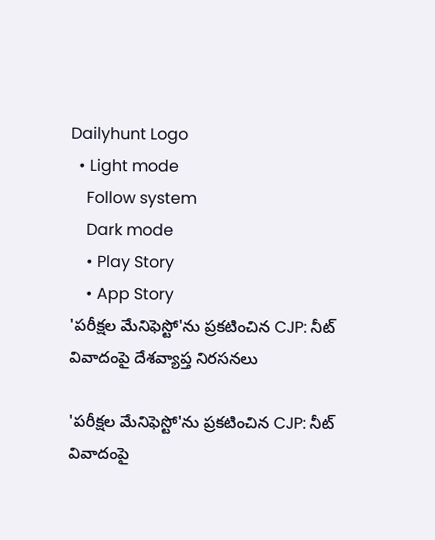Dailyhunt Logo
  • Light mode
    Follow system
    Dark mode
    • Play Story
    • App Story
'పరీక్షల మేనిఫెస్టో'ను ప్రకటించిన CJP: నీట్ వివాదంపై దేశవ్యాప్త నిరసనలు

'పరీక్షల మేనిఫెస్టో'ను ప్రకటించిన CJP: నీట్ వివాదంపై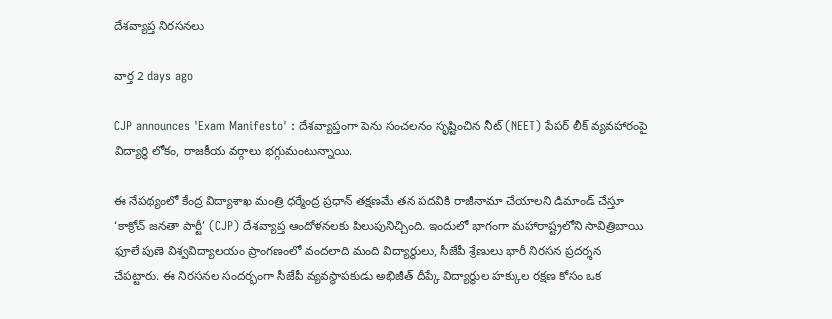దేశవ్యాప్త నిరసనలు

వార్త 2 days ago

CJP announces 'Exam Manifesto' : దేశవ్యాప్తంగా పెను సంచలనం సృష్టించిన నీట్ (NEET) పేపర్ లీక్ వ్యవహారంపై విద్యార్థి లోకం, రాజకీయ వర్గాలు భగ్గుమంటున్నాయి.

ఈ నేపథ్యంలో కేంద్ర విద్యాశాఖ మంత్రి ధర్మేంద్ర ప్రధాన్ తక్షణమే తన పదవికి రాజీనామా చేయాలని డిమాండ్ చేస్తూ ‘కాక్రోచ్ జనతా పార్టీ’ (CJP) దేశవ్యాప్త ఆందోళనలకు పిలుపునిచ్చింది. ఇందులో భాగంగా మహారాష్ట్రలోని సావిత్రిబాయి ఫూలే పుణె విశ్వవిద్యాలయం ప్రాంగణంలో వందలాది మంది విద్యార్థులు, సీజేపీ శ్రేణులు భారీ నిరసన ప్రదర్శన చేపట్టారు. ఈ నిరసనల సందర్భంగా సీజేపీ వ్యవస్థాపకుడు అభిజీత్ దీప్కే విద్యార్థుల హక్కుల రక్షణ కోసం ఒక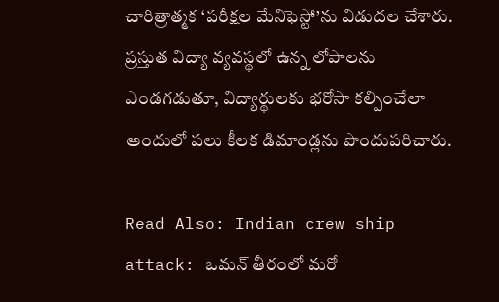చారిత్రాత్మక ‘పరీక్షల మేనిఫెస్టో’ను విడుదల చేశారు. ప్రస్తుత విద్యా వ్యవస్థలో ఉన్న లోపాలను ఎండగడుతూ, విద్యార్థులకు భరోసా కల్పించేలా అందులో పలు కీలక డిమాండ్లను పొందుపరిచారు.

Read Also: Indian crew ship attack: ఒమన్ తీరంలో మరో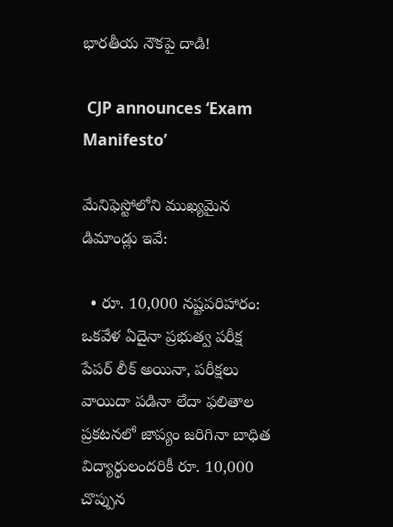భారతీయ నౌకపై దాడి!

 CJP announces ‘Exam Manifesto’

మేనిఫెస్టోలోని ముఖ్యమైన డిమాండ్లు ఇవే:

  • రూ. 10,000 నష్టపరిహారం: ఒకవేళ ఏదైనా ప్రభుత్వ పరీక్ష పేపర్ లీక్ అయినా, పరీక్షలు వాయిదా పడినా లేదా ఫలితాల ప్రకటనలో జాప్యం జరిగినా బాధిత విద్యార్థులందరికీ రూ. 10,000 చొప్పున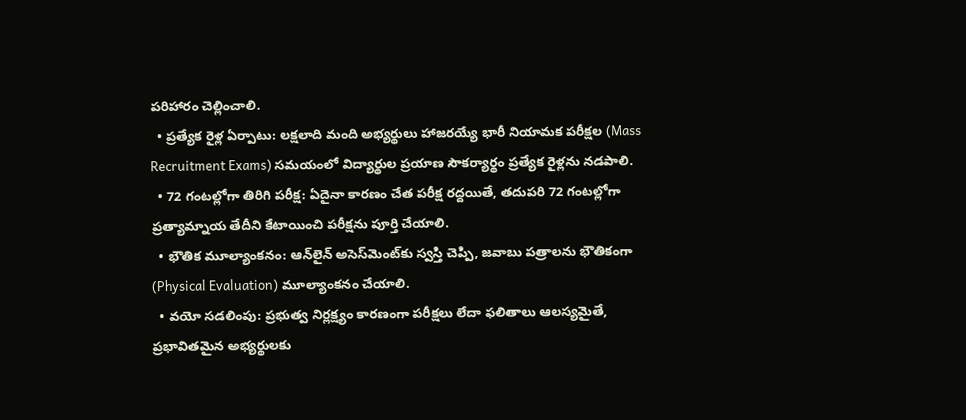పరిహారం చెల్లించాలి.
  • ప్రత్యేక రైళ్ల ఏర్పాటు: లక్షలాది మంది అభ్యర్థులు హాజరయ్యే భారీ నియామక పరీక్షల (Mass Recruitment Exams) సమయంలో విద్యార్థుల ప్రయాణ సౌకర్యార్థం ప్రత్యేక రైళ్లను నడపాలి.
  • 72 గంటల్లోగా తిరిగి పరీక్ష: ఏదైనా కారణం చేత పరీక్ష రద్దయితే, తదుపరి 72 గంటల్లోగా ప్రత్యామ్నాయ తేదీని కేటాయించి పరీక్షను పూర్తి చేయాలి.
  • భౌతిక మూల్యాంకనం: ఆన్‌లైన్ అసెస్‌మెంట్‌కు స్వస్తి చెప్పి, జవాబు పత్రాలను భౌతికంగా (Physical Evaluation) మూల్యాంకనం చేయాలి.
  • వయో సడలింపు: ప్రభుత్వ నిర్లక్ష్యం కారణంగా పరీక్షలు లేదా ఫలితాలు ఆలస్యమైతే, ప్రభావితమైన అభ్యర్థులకు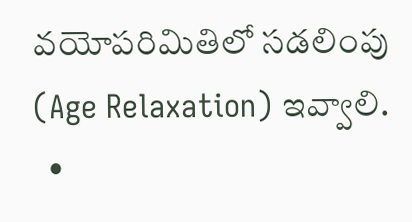వయోపరిమితిలో సడలింపు (Age Relaxation) ఇవ్వాలి.
  •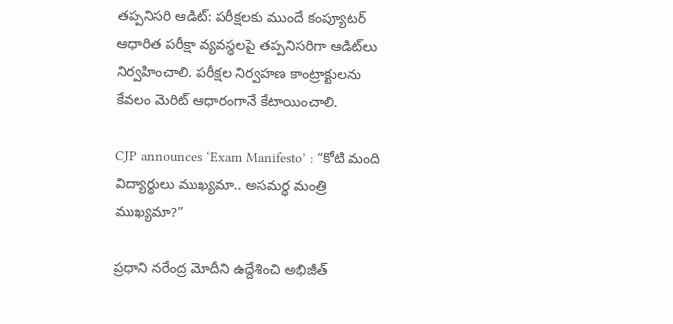తప్పనిసరి ఆడిట్: పరీక్షలకు ముందే కంప్యూటర్ ఆధారిత పరీక్షా వ్యవస్థలపై తప్పనిసరిగా ఆడిట్‌లు నిర్వహించాలి. పరీక్షల నిర్వహణ కాంట్రాక్టులను కేవలం మెరిట్ ఆధారంగానే కేటాయించాలి.

CJP announces ‘Exam Manifesto’ : “కోటి మంది విద్యార్థులు ముఖ్యమా.. అసమర్థ మంత్రి ముఖ్యమా?”

ప్రధాని నరేంద్ర మోదీని ఉద్దేశించి అభిజీత్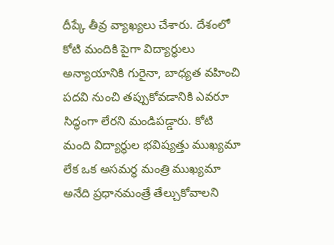దీప్కే తీవ్ర వ్యాఖ్యలు చేశారు. దేశంలో కోటి మందికి పైగా విద్యార్థులు అన్యాయానికి గురైనా, బాధ్యత వహించి పదవి నుంచి తప్పుకోవడానికి ఎవరూ సిద్ధంగా లేరని మండిపడ్డారు. కోటి మంది విద్యార్థుల భవిష్యత్తు ముఖ్యమా లేక ఒక అసమర్థ మంత్రి ముఖ్యమా అనేది ప్రధానమంత్రే తేల్చుకోవాలని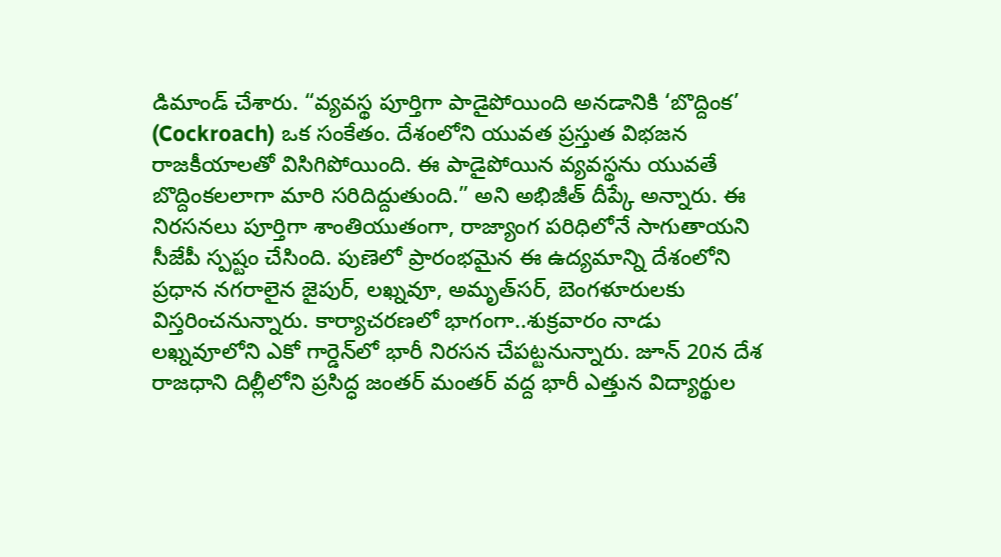డిమాండ్ చేశారు. “వ్యవస్థ పూర్తిగా పాడైపోయింది అనడానికి ‘బొద్దింక’ (Cockroach) ఒక సంకేతం. దేశంలోని యువత ప్రస్తుత విభజన రాజకీయాలతో విసిగిపోయింది. ఈ పాడైపోయిన వ్యవస్థను యువతే బొద్దింకలలాగా మారి సరిదిద్దుతుంది.” అని అభిజీత్ దీప్కే అన్నారు. ఈ నిరసనలు పూర్తిగా శాంతియుతంగా, రాజ్యాంగ పరిధిలోనే సాగుతాయని సీజేపీ స్పష్టం చేసింది. పుణెలో ప్రారంభమైన ఈ ఉద్యమాన్ని దేశంలోని ప్రధాన నగరాలైన జైపుర్, లఖ్నవూ, అమృత్‌సర్, బెంగళూరులకు విస్తరించనున్నారు. కార్యాచరణలో భాగంగా..శుక్రవారం నాడు లఖ్నవూలోని ఎకో గార్డెన్‌లో భారీ నిరసన చేపట్టనున్నారు. జూన్ 20న దేశ రాజధాని దిల్లీలోని ప్రసిద్ధ జంతర్ మంతర్ వద్ద భారీ ఎత్తున విద్యార్థుల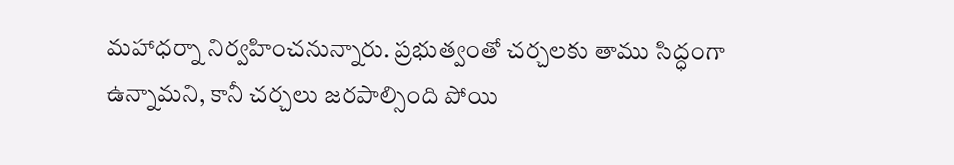మహాధర్నా నిర్వహించనున్నారు. ప్రభుత్వంతో చర్చలకు తాము సిద్ధంగా ఉన్నామని, కానీ చర్చలు జరపాల్సింది పోయి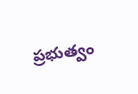ప్రభుత్వం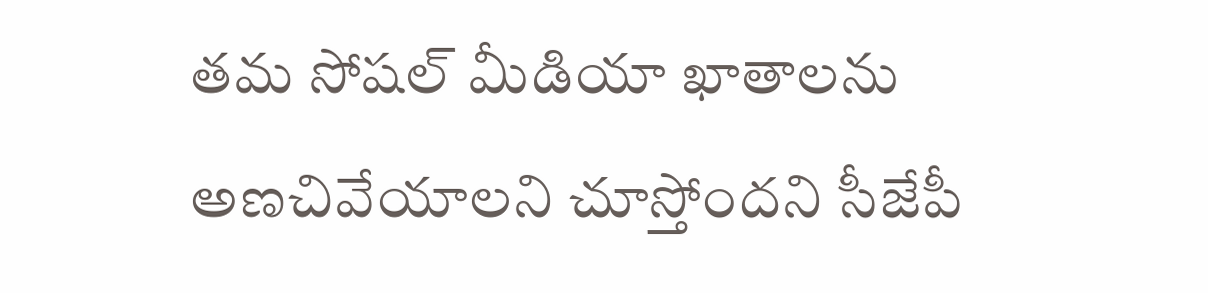తమ సోషల్ మీడియా ఖాతాలను అణచివేయాలని చూస్తోందని సీజేపీ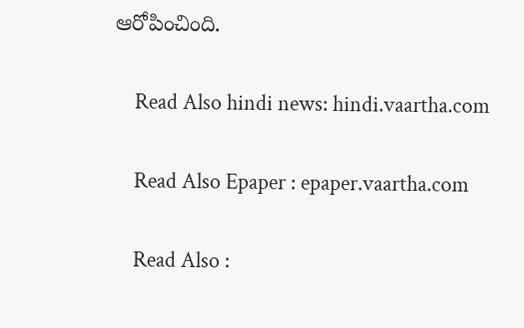ఆరోపించింది.

    Read Also hindi news: hindi.vaartha.com

    Read Also Epaper : epaper.vaartha.com

    Read Also :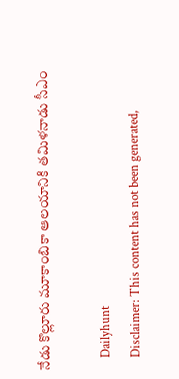నేడు కొల్లూరు మూకాంబికా ఆలయానికి తమిళనాడు సీఎం

    Dailyhunt
    Disclaimer: This content has not been generated,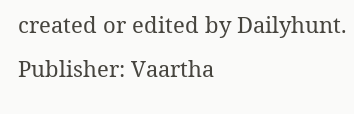created or edited by Dailyhunt. Publisher: Vaartha